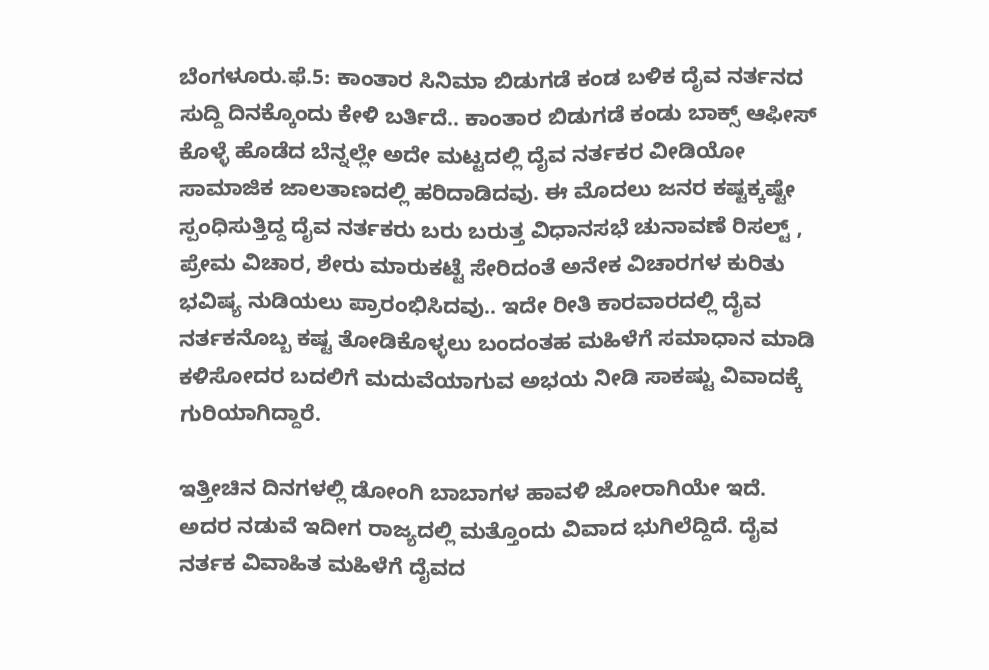ಬೆಂಗಳೂರು.ಫೆ.5: ಕಾಂತಾರ ಸಿನಿಮಾ ಬಿಡುಗಡೆ ಕಂಡ ಬಳಿಕ ದೈವ ನರ್ತನದ ಸುದ್ದಿ ದಿನಕ್ಕೊಂದು ಕೇಳಿ ಬರ್ತಿದೆ.. ಕಾಂತಾರ ಬಿಡುಗಡೆ ಕಂಡು ಬಾಕ್ಸ್ ಆಫೀಸ್ ಕೊಳ್ಳೆ ಹೊಡೆದ ಬೆನ್ನಲ್ಲೇ ಅದೇ ಮಟ್ಟದಲ್ಲಿ ದೈವ ನರ್ತಕರ ವೀಡಿಯೋ ಸಾಮಾಜಿಕ ಜಾಲತಾಣದಲ್ಲಿ ಹರಿದಾಡಿದವು. ಈ ಮೊದಲು ಜನರ ಕಷ್ಟಕ್ಕಷ್ಟೇ ಸ್ಪಂಧಿಸುತ್ತಿದ್ದ ದೈವ ನರ್ತಕರು ಬರು ಬರುತ್ತ ವಿಧಾನಸಭೆ ಚುನಾವಣೆ ರಿಸಲ್ಟ್ , ಪ್ರೇಮ ವಿಚಾರ, ಶೇರು ಮಾರುಕಟ್ಟೆ ಸೇರಿದಂತೆ ಅನೇಕ ವಿಚಾರಗಳ ಕುರಿತು ಭವಿಷ್ಯ ನುಡಿಯಲು ಪ್ರಾರಂಭಿಸಿದವು.. ಇದೇ ರೀತಿ ಕಾರವಾರದಲ್ಲಿ ದೈವ ನರ್ತಕನೊಬ್ಬ ಕಷ್ಟ ತೋಡಿಕೊಳ್ಳಲು ಬಂದಂತಹ ಮಹಿಳೆಗೆ ಸಮಾಧಾನ ಮಾಡಿ ಕಳಿಸೋದರ ಬದಲಿಗೆ ಮದುವೆಯಾಗುವ ಅಭಯ ನೀಡಿ ಸಾಕಷ್ಟು ವಿವಾದಕ್ಕೆ ಗುರಿಯಾಗಿದ್ದಾರೆ.

ಇತ್ತೀಚಿನ ದಿನಗಳಲ್ಲಿ ಡೋಂಗಿ ಬಾಬಾಗಳ ಹಾವಳಿ ಜೋರಾಗಿಯೇ ಇದೆ. ಅದರ ನಡುವೆ ಇದೀಗ ರಾಜ್ಯದಲ್ಲಿ ಮತ್ತೊಂದು ವಿವಾದ ಭುಗಿಲೆದ್ದಿದೆ. ದೈವ ನರ್ತಕ ವಿವಾಹಿತ ಮಹಿಳೆಗೆ ದೈವದ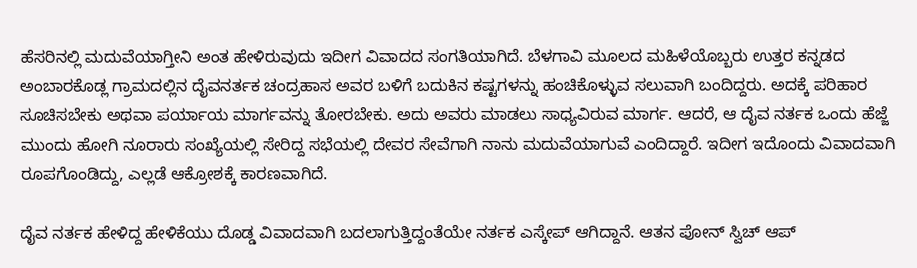ಹೆಸರಿನಲ್ಲಿ ಮದುವೆಯಾಗ್ತೀನಿ ಅಂತ ಹೇಳಿರುವುದು ಇದೀಗ ವಿವಾದದ ಸಂಗತಿಯಾಗಿದೆ. ಬೆಳಗಾವಿ ಮೂಲದ ಮಹಿಳೆಯೊಬ್ಬರು ಉತ್ತರ ಕನ್ನಡದ ಅಂಬಾರಕೊಡ್ಲ ಗ್ರಾಮದಲ್ಲಿನ ದೈವನರ್ತಕ ಚಂದ್ರಹಾಸ ಅವರ ಬಳಿಗೆ ಬದುಕಿನ ಕಷ್ಟಗಳನ್ನು ಹಂಚಿಕೊಳ್ಳುವ ಸಲುವಾಗಿ ಬಂದಿದ್ದರು. ಅದಕ್ಕೆ ಪರಿಹಾರ ಸೂಚಿಸಬೇಕು ಅಥವಾ ಪರ್ಯಾಯ ಮಾರ್ಗವನ್ನು ತೋರಬೇಕು. ಅದು ಅವರು ಮಾಡಲು ಸಾಧ್ಯವಿರುವ ಮಾರ್ಗ. ಆದರೆ, ಆ ದೈವ ನರ್ತಕ ಒಂದು ಹೆಜ್ಜೆ ಮುಂದು ಹೋಗಿ ನೂರಾರು ಸಂಖ್ಯೆಯಲ್ಲಿ ಸೇರಿದ್ದ ಸಭೆಯಲ್ಲಿ ದೇವರ ಸೇವೆಗಾಗಿ ನಾನು ಮದುವೆಯಾಗುವೆ ಎಂದಿದ್ದಾರೆ. ಇದೀಗ ಇದೊಂದು ವಿವಾದವಾಗಿ ರೂಪಗೊಂಡಿದ್ದು, ಎಲ್ಲಡೆ ಆಕ್ರೋಶಕ್ಕೆ ಕಾರಣವಾಗಿದೆ.

ದೈವ ನರ್ತಕ ಹೇಳಿದ್ದ ಹೇಳಿಕೆಯು ದೊಡ್ಡ ವಿವಾದವಾಗಿ ಬದಲಾಗುತ್ತಿದ್ದಂತೆಯೇ ನರ್ತಕ ಎಸ್ಕೇಪ್ ಆಗಿದ್ದಾನೆ. ಆತನ ಪೋನ್ ಸ್ವಿಚ್ ಆಪ್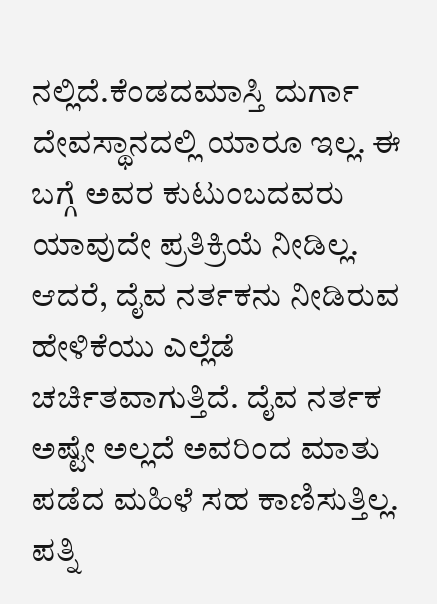ನಲ್ಲಿದೆ.ಕೆಂಡದಮಾಸ್ತಿ ದುರ್ಗಾ ದೇವಸ್ಥಾನದಲ್ಲಿ ಯಾರೂ ಇಲ್ಲ. ಈ ಬಗ್ಗೆ ಅವರ ಕುಟುಂಬದವರು ಯಾವುದೇ ಪ್ರತಿಕ್ರಿಯೆ ನೀಡಿಲ್ಲ. ಆದರೆ, ದೈವ ನರ್ತಕನು ನೀಡಿರುವ ಹೇಳಿಕೆಯು ಎಲ್ಲೆಡೆ ಚರ್ಚಿತವಾಗುತ್ತಿದೆ. ದೈವ ನರ್ತಕ ಅಷ್ಟೇ ಅಲ್ಲದೆ ಅವರಿಂದ ಮಾತು ಪಡೆದ ಮಹಿಳೆ ಸಹ ಕಾಣಿಸುತ್ತಿಲ್ಲ. ಪತ್ನಿ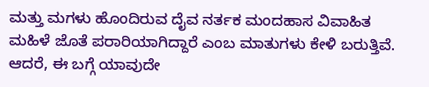ಮತ್ತು ಮಗಳು ಹೊಂದಿರುವ ದೈವ ನರ್ತಕ ಮಂದಹಾಸ ವಿವಾಹಿತ ಮಹಿಳೆ ಜೊತೆ ಪರಾರಿಯಾಗಿದ್ದಾರೆ ಎಂಬ ಮಾತುಗಳು ಕೇಳಿ ಬರುತ್ತಿವೆ. ಆದರೆ, ಈ ಬಗ್ಗೆ ಯಾವುದೇ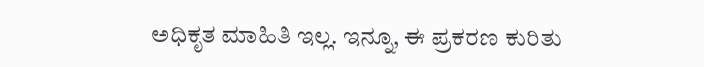ಅಧಿಕೃತ ಮಾಹಿತಿ ಇಲ್ಲ. ಇನ್ನೂ, ಈ ಪ್ರಕರಣ ಕುರಿತು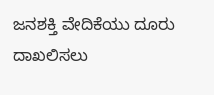ಜನಶಕ್ತಿ ವೇದಿಕೆಯು ದೂರು ದಾಖಲಿಸಲು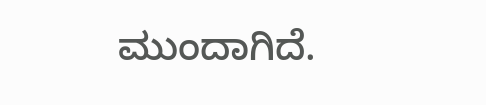ಮುಂದಾಗಿದೆ.